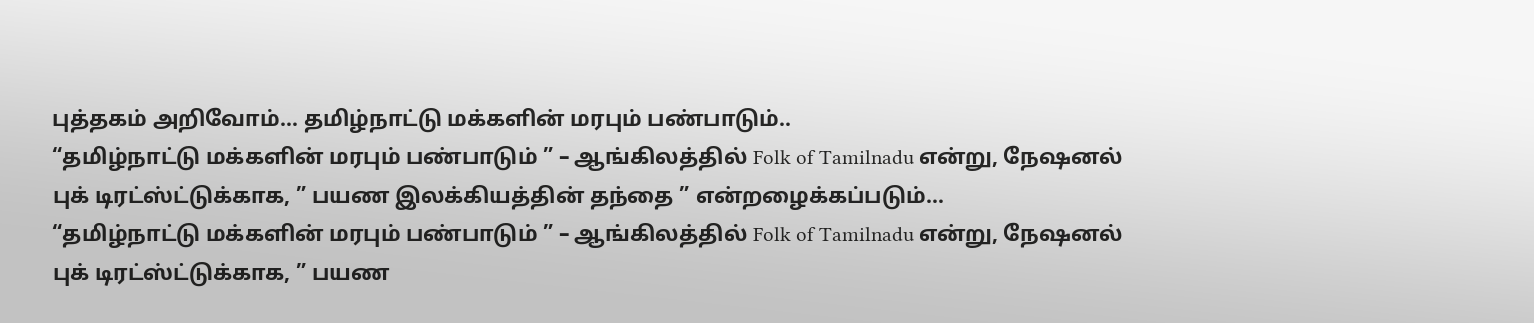புத்தகம் அறிவோம்… தமிழ்நாட்டு மக்களின் மரபும் பண்பாடும்..
“தமிழ்நாட்டு மக்களின் மரபும் பண்பாடும் ” – ஆங்கிலத்தில் Folk of Tamilnadu என்று, நேஷனல் புக் டிரட்ஸ்ட்டுக்காக, ” பயண இலக்கியத்தின் தந்தை ” என்றழைக்கப்படும்…
“தமிழ்நாட்டு மக்களின் மரபும் பண்பாடும் ” – ஆங்கிலத்தில் Folk of Tamilnadu என்று, நேஷனல் புக் டிரட்ஸ்ட்டுக்காக, ” பயண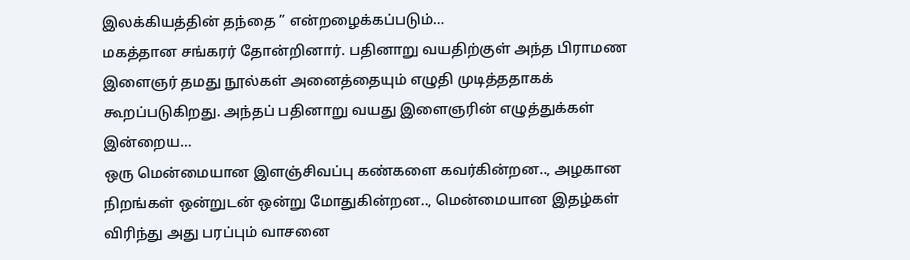இலக்கியத்தின் தந்தை ” என்றழைக்கப்படும்…
மகத்தான சங்கரர் தோன்றினார். பதினாறு வயதிற்குள் அந்த பிராமண இளைஞர் தமது நூல்கள் அனைத்தையும் எழுதி முடித்ததாகக் கூறப்படுகிறது. அந்தப் பதினாறு வயது இளைஞரின் எழுத்துக்கள் இன்றைய…
ஒரு மென்மையான இளஞ்சிவப்பு கண்களை கவர்கின்றன.., அழகான நிறங்கள் ஒன்றுடன் ஒன்று மோதுகின்றன.., மென்மையான இதழ்கள் விரிந்து அது பரப்பும் வாசனை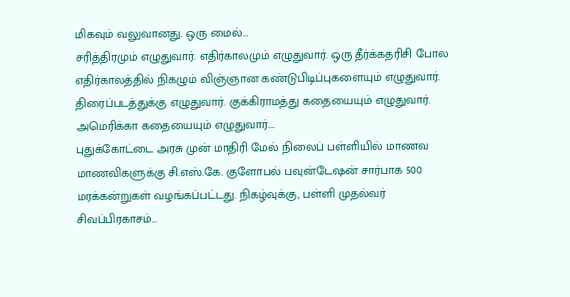மிகவும் வலுவானது. ஒரு மைல்…
சரித்திரமும் எழுதுவார். எதிர்காலமும் எழுதுவார். ஒரு தீர்க்கதரிசி போல எதிர்காலத்தில் நிகழும் விஞ்ஞான கண்டுபிடிப்புகளையும் எழுதுவார். திரைப்படத்துக்கு எழுதுவார். குக்கிராமத்து கதையையும் எழுதுவார். அமெரிக்கா கதையையும் எழுதுவார்.…
புதுக்கோட்டை அரசு முன் மாதிரி மேல் நிலைப் பள்ளியில் மாணவ மாணவிகளுக்கு சி.எஸ்.கே. குளோபல் பவுன்டேஷன் சார்பாக 500 மரக்கன்றுகள் வழங்கப்பட்டது. நிகழ்வுக்கு, பள்ளி முதல்வர் சிவப்பிரகாசம்…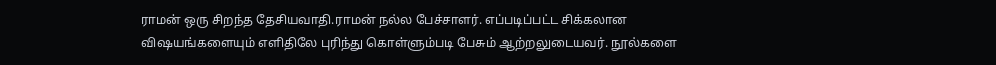ராமன் ஒரு சிறந்த தேசியவாதி.ராமன் நல்ல பேச்சாளர். எப்படிப்பட்ட சிக்கலான விஷயங்களையும் எளிதிலே புரிந்து கொள்ளும்படி பேசும் ஆற்றலுடையவர். நூல்களை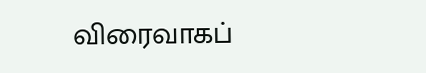விரைவாகப்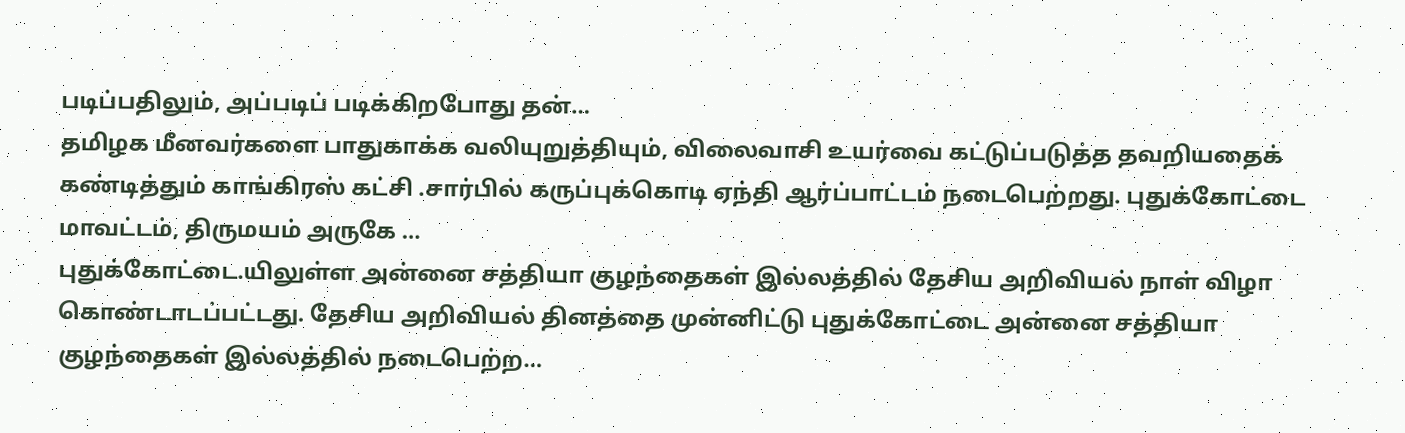படிப்பதிலும், அப்படிப் படிக்கிறபோது தன்…
தமிழக மீனவர்களை பாதுகாக்க வலியுறுத்தியும், விலைவாசி உயர்வை கட்டுப்படுத்த தவறியதைக் கண்டித்தும் காங்கிரஸ் கட்சி .சார்பில் கருப்புக்கொடி ஏந்தி ஆர்ப்பாட்டம் நடைபெற்றது. புதுக்கோட்டை மாவட்டம், திருமயம் அருகே …
புதுக்கோட்டை.யிலுள்ள அன்னை சத்தியா குழந்தைகள் இல்லத்தில் தேசிய அறிவியல் நாள் விழா கொண்டாடப்பட்டது. தேசிய அறிவியல் தினத்தை முன்னிட்டு புதுக்கோட்டை அன்னை சத்தியா குழந்தைகள் இல்லத்தில் நடைபெற்ற…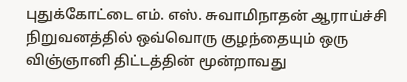புதுக்கோட்டை எம். எஸ். சுவாமிநாதன் ஆராய்ச்சி நிறுவனத்தில் ஒவ்வொரு குழந்தையும் ஒரு விஞ்ஞானி திட்டத்தின் மூன்றாவது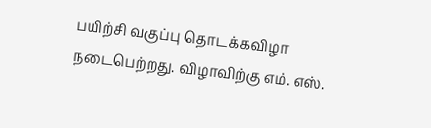பயிற்சி வகுப்பு தொடக்கவிழா நடைபெற்றது. விழாவிற்கு எம். எஸ்.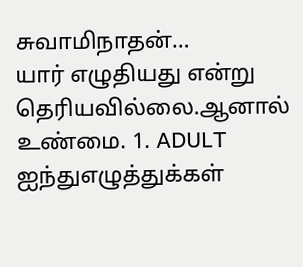சுவாமிநாதன்…
யார் எழுதியது என்று தெரியவில்லை.ஆனால் உண்மை. 1. ADULT ஐந்துஎழுத்துக்கள்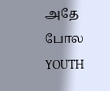அதே போல YOUTH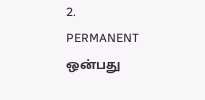2. PERMANENT ஒன்பது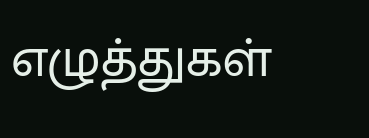எழுத்துகள்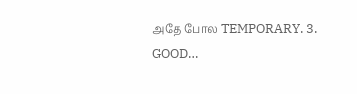அதே போல TEMPORARY. 3. GOOD…